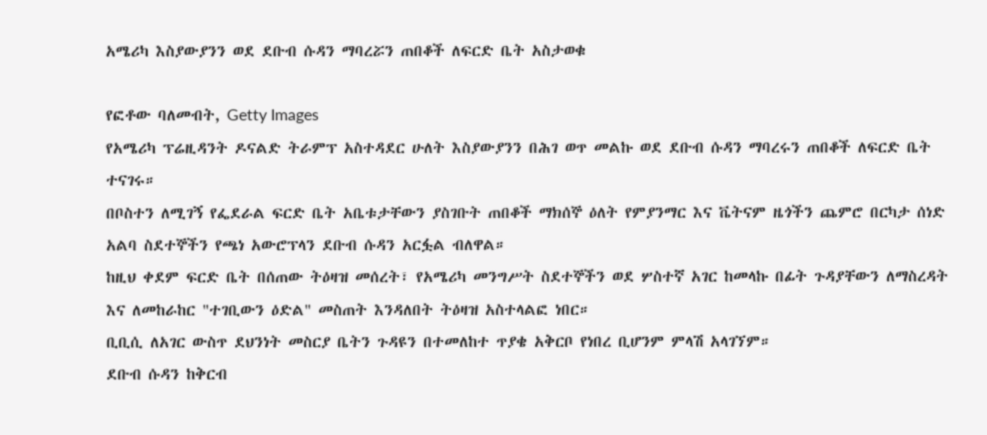አሜሪካ እስያውያንን ወደ ደቡብ ሱዳን ማባረሯን ጠበቆች ለፍርድ ቤት አስታወቁ

የፎቶው ባለመብት, Getty Images
የአሜሪካ ፕሬዚዳንት ዶናልድ ትራምፕ አስተዳደር ሁለት እስያውያንን በሕገ ወጥ መልኩ ወደ ደቡብ ሱዳን ማባረሩን ጠበቆች ለፍርድ ቤት ተናገሩ።
በቦስተን ለሚገኝ የፌደራል ፍርድ ቤት አቤቱታቸውን ያስገቡት ጠበቆች ማክሰኞ ዕለት የምያንማር እና ቬትናም ዜጎችን ጨምሮ በርካታ ሰነድ አልባ ስደተኞችን የጫነ አውሮፕላን ደቡብ ሱዳን አርፏል ብለዋል።
ከዚህ ቀደም ፍርድ ቤት በሰጠው ትዕዛዝ መሰረት፣ የአሜሪካ መንግሥት ስደተኞችን ወደ ሦስተኛ አገር ከመላኩ በፊት ጉዳያቸውን ለማስረዳት እና ለመከራከር "ተገቢውን ዕድል" መስጠት እንዳለበት ትዕዛዝ አስተላልፎ ነበር።
ቢቢሲ ለአገር ውስጥ ደህንነት መስርያ ቤትን ጉዳዩን በተመለከተ ጥያቄ አቅርቦ የነበረ ቢሆንም ምላሽ አላገኘም።
ደቡብ ሱዳን ከቅርብ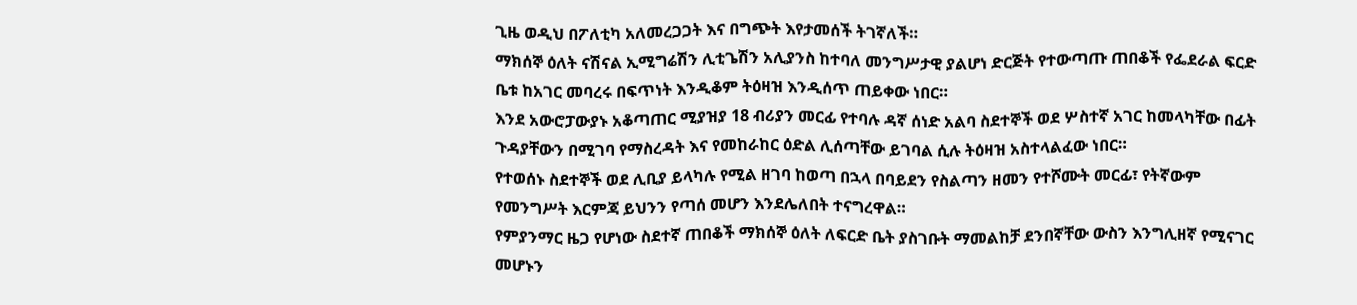ጊዜ ወዲህ በፖለቲካ አለመረጋጋት እና በግጭት እየታመሰች ትገኛለች።
ማክሰኞ ዕለት ናሽናል ኢሚግሬሽን ሊቲጌሽን አሊያንስ ከተባለ መንግሥታዊ ያልሆነ ድርጅት የተውጣጡ ጠበቆች የፌደራል ፍርድ ቤቱ ከአገር መባረሩ በፍጥነት እንዲቆም ትዕዛዝ እንዲሰጥ ጠይቀው ነበር።
እንደ አውሮፓውያኑ አቆጣጠር ሚያዝያ 18 ብሪያን መርፊ የተባሉ ዳኛ ሰነድ አልባ ስደተኞች ወደ ሦስተኛ አገር ከመላካቸው በፊት ጉዳያቸውን በሚገባ የማስረዳት እና የመከራከር ዕድል ሊሰጣቸው ይገባል ሲሉ ትዕዛዝ አስተላልፈው ነበር።
የተወሰኑ ስደተኞች ወደ ሊቢያ ይላካሉ የሚል ዘገባ ከወጣ በኋላ በባይደን የስልጣን ዘመን የተሾሙት መርፊ፣ የትኛውም የመንግሥት እርምጃ ይህንን የጣሰ መሆን እንደሌለበት ተናግረዋል።
የምያንማር ዜጋ የሆነው ስደተኛ ጠበቆች ማክሰኞ ዕለት ለፍርድ ቤት ያስገቡት ማመልከቻ ደንበኛቸው ውስን እንግሊዘኛ የሚናገር መሆኑን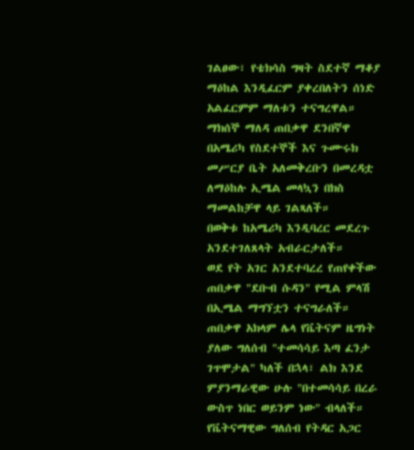ገልፀው፣ የቴክሳስ ግዛት ስደተኛ ማቆያ ማዕከል እንዲፈርም ያቀረበለትን ሰነድ አልፈርምም ማለቱን ተናግረዋል።
ማክሰኞ ማለዳ ጠበቃዋ ደንበኛዋ በአሜሪካ የስደተኞች እና ጉሙሩክ መሥርያ ቤት አለመቅረቡን በመረዳቷ ለማዕከሉ ኢሜል መላኳን በክስ ማመልከቻዋ ላይ ገልጻለች።
በወቅቱ ከአሜሪካ እንዲባረር መደረጉ አንደተገለጸላት አብራርታለች።
ወደ የት አገር አንደተባረረ የጠየቀችው ጠበቃዋ "ደቡብ ሱዳን" የሚል ምላሽ በኢሜል ማግኘቷን ተናግራለች።
ጠበቃዋ አክላም ሌላ የቬትናም ዜግነት ያለው ግለሰብ "ተመሳሳይ እጣ ፈንታ ገጥሞታል" ካለች በኋላ፣ ልክ እንደ ምያንማራዊው ሁሉ "በተመሳሳይ በረራ ውስጥ ነበር ወይንም ነው" ብላለች።
የቬትናማዊው ግለሰብ የትዳር አጋር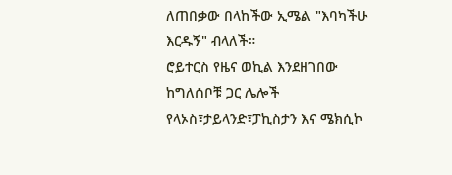ለጠበቃው በላከችው ኢሜል "እባካችሁ እርዱኝ" ብላለች።
ሮይተርስ የዜና ወኪል እንደዘገበው ከግለሰቦቹ ጋር ሌሎች የላኦስ፣ታይላንድ፣ፓኪስታን እና ሜክሲኮ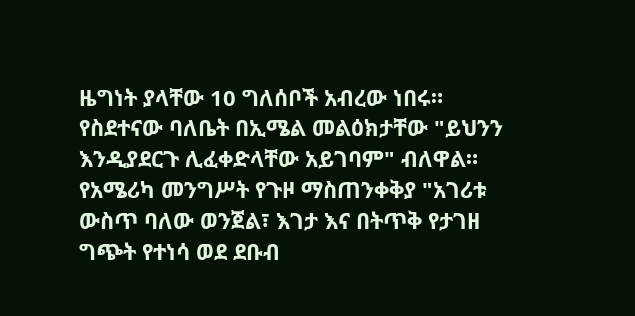ዜግነት ያላቸው 10 ግለሰቦች አብረው ነበሩ።
የስደተናው ባለቤት በኢሜል መልዕክታቸው "ይህንን እንዲያደርጉ ሊፈቀድላቸው አይገባም" ብለዋል።
የአሜሪካ መንግሥት የጉዞ ማስጠንቀቅያ "አገሪቱ ውስጥ ባለው ወንጀል፣ እገታ እና በትጥቅ የታገዘ ግጭት የተነሳ ወደ ደቡብ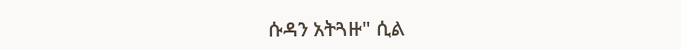ሱዳን አትጓዙ" ሲል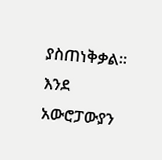ያስጠነቅቃል።
እንደ አውሮፓውያን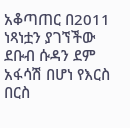አቆጣጠር በ2011 ነጻነቷን ያገኘችው ደቡብ ሱዳን ደም አፋሳሽ በሆነ የእርስ በርስ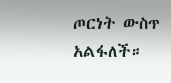ጦርነት ውስጥ አልፋለች።